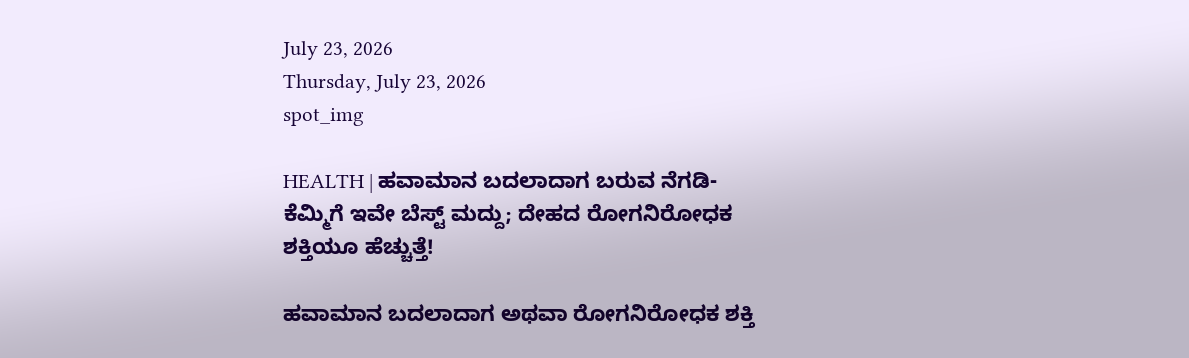July 23, 2026
Thursday, July 23, 2026
spot_img

HEALTH | ಹವಾಮಾನ ಬದಲಾದಾಗ ಬರುವ ನೆಗಡಿ-ಕೆಮ್ಮಿಗೆ ಇವೇ ಬೆಸ್ಟ್ ಮದ್ದು; ದೇಹದ ರೋಗನಿರೋಧಕ ಶಕ್ತಿಯೂ ಹೆಚ್ಚುತ್ತೆ!

ಹವಾಮಾನ ಬದಲಾದಾಗ ಅಥವಾ ರೋಗನಿರೋಧಕ ಶಕ್ತಿ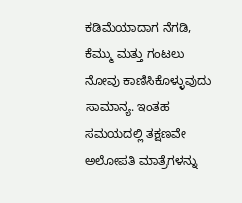ಕಡಿಮೆಯಾದಾಗ ನೆಗಡಿ, ಕೆಮ್ಮು ಮತ್ತು ಗಂಟಲು ನೋವು ಕಾಣಿಸಿಕೊಳ್ಳುವುದು ಸಾಮಾನ್ಯ. ಇಂತಹ ಸಮಯದಲ್ಲಿ ತಕ್ಷಣವೇ ಅಲೋಪತಿ ಮಾತ್ರೆಗಳನ್ನು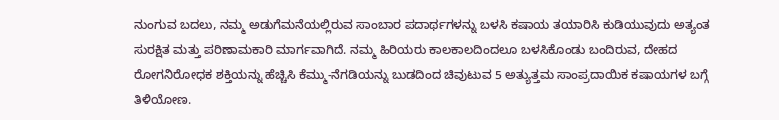ನುಂಗುವ ಬದಲು, ನಮ್ಮ ಅಡುಗೆಮನೆಯಲ್ಲಿರುವ ಸಾಂಬಾರ ಪದಾರ್ಥಗಳನ್ನು ಬಳಸಿ ಕಷಾಯ ತಯಾರಿಸಿ ಕುಡಿಯುವುದು ಅತ್ಯಂತ ಸುರಕ್ಷಿತ ಮತ್ತು ಪರಿಣಾಮಕಾರಿ ಮಾರ್ಗವಾಗಿದೆ. ನಮ್ಮ ಹಿರಿಯರು ಕಾಲಕಾಲದಿಂದಲೂ ಬಳಸಿಕೊಂಡು ಬಂದಿರುವ, ದೇಹದ ರೋಗನಿರೋಧಕ ಶಕ್ತಿಯನ್ನು ಹೆಚ್ಚಿಸಿ ಕೆಮ್ಮು-ನೆಗಡಿಯನ್ನು ಬುಡದಿಂದ ಚಿವುಟುವ 5 ಅತ್ಯುತ್ತಮ ಸಾಂಪ್ರದಾಯಿಕ ಕಷಾಯಗಳ ಬಗ್ಗೆ ತಿಳಿಯೋಣ.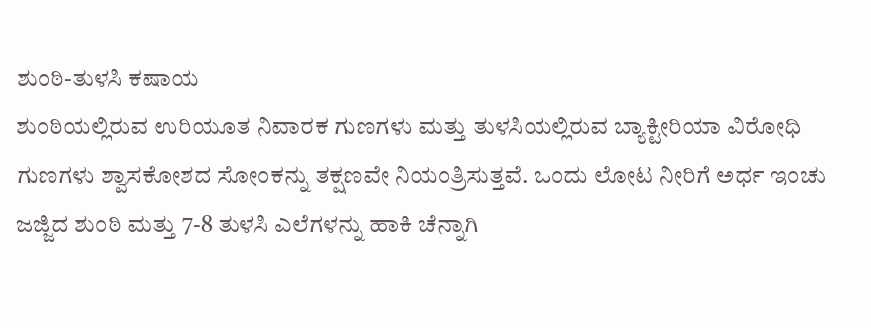ಶುಂಠಿ-ತುಳಸಿ ಕಷಾಯ
ಶುಂಠಿಯಲ್ಲಿರುವ ಉರಿಯೂತ ನಿವಾರಕ ಗುಣಗಳು ಮತ್ತು ತುಳಸಿಯಲ್ಲಿರುವ ಬ್ಯಾಕ್ಟೀರಿಯಾ ವಿರೋಧಿ ಗುಣಗಳು ಶ್ವಾಸಕೋಶದ ಸೋಂಕನ್ನು ತಕ್ಷಣವೇ ನಿಯಂತ್ರಿಸುತ್ತವೆ. ಒಂದು ಲೋಟ ನೀರಿಗೆ ಅರ್ಧ ಇಂಚು ಜಜ್ಜಿದ ಶುಂಠಿ ಮತ್ತು 7-8 ತುಳಸಿ ಎಲೆಗಳನ್ನು ಹಾಕಿ ಚೆನ್ನಾಗಿ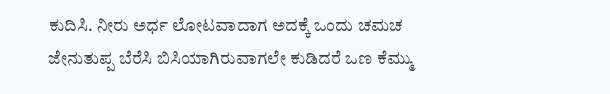ಕುದಿಸಿ. ನೀರು ಅರ್ಧ ಲೋಟವಾದಾಗ ಅದಕ್ಕೆ ಒಂದು ಚಮಚ ಜೇನುತುಪ್ಪ ಬೆರೆಸಿ ಬಿಸಿಯಾಗಿರುವಾಗಲೇ ಕುಡಿದರೆ ಒಣ ಕೆಮ್ಮು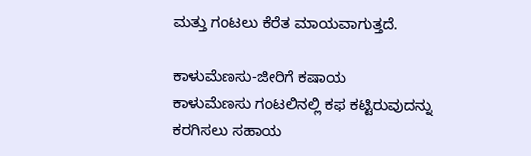ಮತ್ತು ಗಂಟಲು ಕೆರೆತ ಮಾಯವಾಗುತ್ತದೆ.

ಕಾಳುಮೆಣಸು-ಜೀರಿಗೆ ಕಷಾಯ
ಕಾಳುಮೆಣಸು ಗಂಟಲಿನಲ್ಲಿ ಕಫ ಕಟ್ಟಿರುವುದನ್ನು ಕರಗಿಸಲು ಸಹಾಯ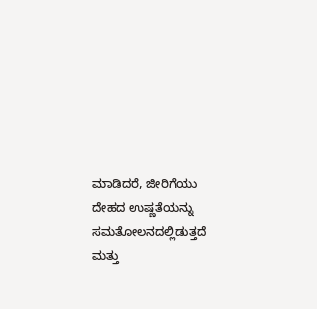ಮಾಡಿದರೆ, ಜೀರಿಗೆಯು ದೇಹದ ಉಷ್ಣತೆಯನ್ನು ಸಮತೋಲನದಲ್ಲಿಡುತ್ತದೆ ಮತ್ತು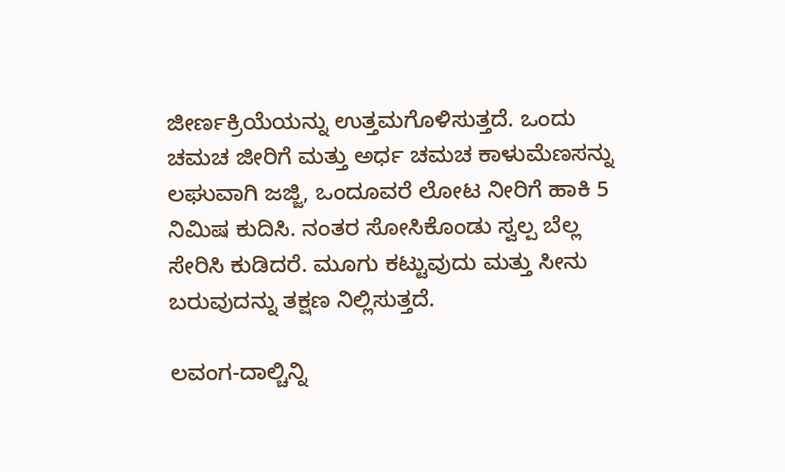ಜೀರ್ಣಕ್ರಿಯೆಯನ್ನು ಉತ್ತಮಗೊಳಿಸುತ್ತದೆ. ಒಂದು ಚಮಚ ಜೀರಿಗೆ ಮತ್ತು ಅರ್ಧ ಚಮಚ ಕಾಳುಮೆಣಸನ್ನು ಲಘುವಾಗಿ ಜಜ್ಜಿ, ಒಂದೂವರೆ ಲೋಟ ನೀರಿಗೆ ಹಾಕಿ 5 ನಿಮಿಷ ಕುದಿಸಿ. ನಂತರ ಸೋಸಿಕೊಂಡು ಸ್ವಲ್ಪ ಬೆಲ್ಲ ಸೇರಿಸಿ ಕುಡಿದರೆ. ಮೂಗು ಕಟ್ಟುವುದು ಮತ್ತು ಸೀನು ಬರುವುದನ್ನು ತಕ್ಷಣ ನಿಲ್ಲಿಸುತ್ತದೆ.

ಲವಂಗ-ದಾಲ್ಚಿನ್ನಿ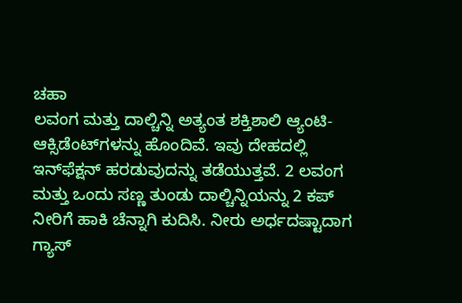ಚಹಾ
ಲವಂಗ ಮತ್ತು ದಾಲ್ಚಿನ್ನಿ ಅತ್ಯಂತ ಶಕ್ತಿಶಾಲಿ ಆ್ಯಂಟಿ-ಆಕ್ಸಿಡೆಂಟ್‌ಗಳನ್ನು ಹೊಂದಿವೆ. ಇವು ದೇಹದಲ್ಲಿ ಇನ್‌ಫೆಕ್ಷನ್ ಹರಡುವುದನ್ನು ತಡೆಯುತ್ತವೆ. 2 ಲವಂಗ ಮತ್ತು ಒಂದು ಸಣ್ಣ ತುಂಡು ದಾಲ್ಚಿನ್ನಿಯನ್ನು 2 ಕಪ್ ನೀರಿಗೆ ಹಾಕಿ ಚೆನ್ನಾಗಿ ಕುದಿಸಿ. ನೀರು ಅರ್ಧದಷ್ಟಾದಾಗ ಗ್ಯಾಸ್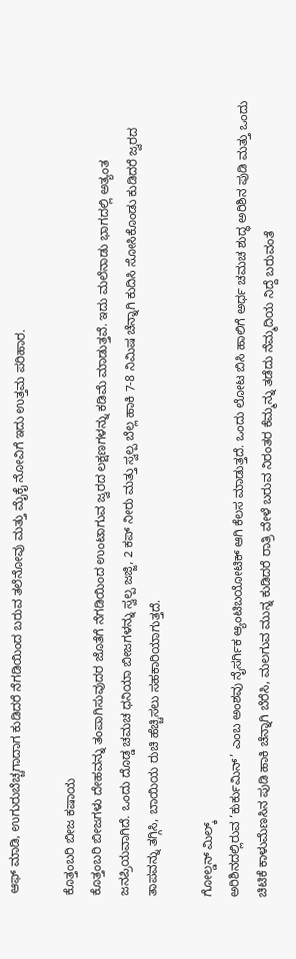ಆಫ್ ಮಾಡಿ, ಉಗುರುಬೆಚ್ಚಗಾದಾಗ ಕುಡಿದರೆ ನೆಗಡಿಯಿಂದ ಬರುವ ತಲೆನೋವು ಮತ್ತು ಮೈಕೈ ನೋವಿಗೆ ಇದು ಉತ್ತಮ ಪರಿಹಾರ.

ಕೊತ್ತಂಬರಿ ಬೀಜ ಕಷಾಯ
ಕೊತ್ತಂಬರಿ ಬೀಜಗಳು ದೇಹವನ್ನು ತಂಪಾಗಿಸುವುದರ ಜೊತೆಗೆ ನೆಗಡಿಯಿಂದ ಉಂಟಾಗುವ ಜ್ವರದ ಲಕ್ಷಣಗಳನ್ನು ಕಡಿಮೆ ಮಾಡುತ್ತವೆ. ಇದು ಮಲೆನಾಡು ಭಾಗದಲ್ಲಿ ಅತ್ಯಂತ ಜನಪ್ರಿಯವಾಗಿದೆ. ಒಂದು ದೊಡ್ಡ ಚಮಚ ಧನಿಯಾ ಬೀಜಗಳನ್ನು ಸ್ವಲ್ಪ ಜಜ್ಜಿ, 2 ಕಪ್ ನೀರು ಮತ್ತು ಸ್ವಲ್ಪ ಬೆಲ್ಲ ಹಾಕಿ 7-8 ನಿಮಿಷ ಚೆನ್ನಾಗಿ ಕುದಿಸಿ ಸೋಸಿಕೊಂಡು ಕುಡಿದರೆ ಜ್ವರದ ತಾಪವನ್ನು ತಗ್ಗಿಸಿ, ಬಾಯಿಯ ರುಚಿ ಹೆಚ್ಚಿಸಲು ಸಹಕಾರಿಯಾಗುತ್ತದೆ.

ಗೋಲ್ಡನ್ ಮಿಲ್ಕ್
ಅರಿಶಿನದಲ್ಲಿರುವ ‘ಕುರ್ಕುಮಿನ್’ ಎಂಬ ಅಂಶವು ನೈಸರ್ಗಿಕ ಆ್ಯಂಟಿಬಯೋಟಿಕ್ ಆಗಿ ಕೆಲಸ ಮಾಡುತ್ತದೆ. ಒಂದು ಲೋಟ ಬಿಸಿ ಹಾಲಿಗೆ ಅರ್ಧ ಚಮಚ ಶುದ್ಧ ಅರಿಶಿನ ಪುಡಿ ಮತ್ತು ಒಂದು ಚಿಟಿಕೆ ಕಾಳುಮೆಣಸಿನ ಪುಡಿ ಹಾಕಿ ಚೆನ್ನಾಗಿ ಬೆರೆಸಿ, ಮಲಗುವ ಮುನ್ನ ಕುಡಿದರೆ ರಾತ್ರಿ ವೇಳೆ ಬರುವ ನಿರಂತರ ಕೆಮ್ಮನ್ನು ತಡೆದು ನೆಮ್ಮದಿಯ ನಿದ್ದೆ ಬರುವಂತೆ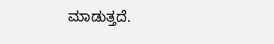ಮಾಡುತ್ತದೆ.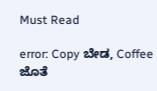Must Read

error: Copy ಬೇಡ, Coffee ಜೊತೆ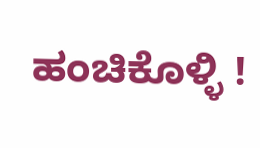ಹಂಚಿಕೊಳ್ಳಿ !